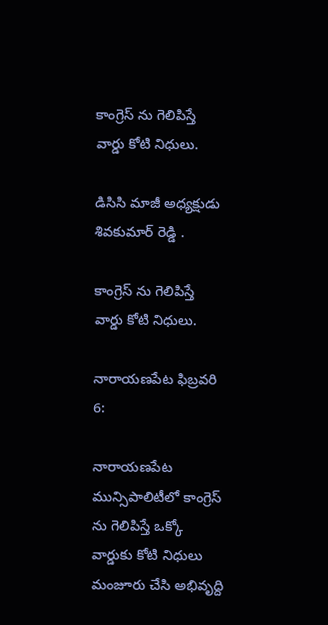కాంగ్రెస్ ను గెలిపిస్తే వార్డు కోటి నిధులు.

డిసిసి మాజీ అధ్యక్షుడు శివకుమార్ రెడ్డి .

కాంగ్రెస్ ను గెలిపిస్తే వార్డు కోటి నిధులు.

నారాయణపేట ఫిబ్రవరి 6:

నారాయణపేట మున్సిపాలిటీలో కాంగ్రెస్ ను గెలిపిస్తే ఒక్కో వార్డుకు కోటి నిధులు మంజూరు చేసి అభివృద్ది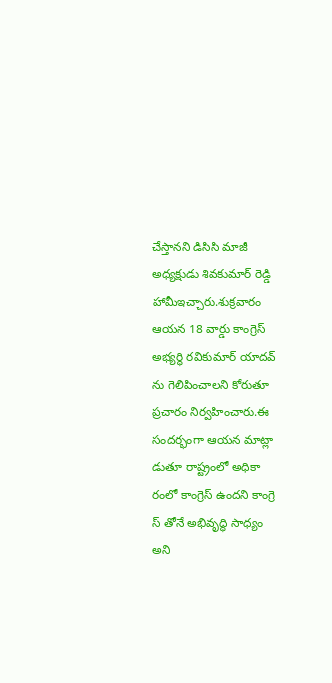చేస్తానని డిసిసి మాజీ అధ్యక్షుడు శివకుమార్ రెడ్డి హామీఇచ్చారు.శుక్రవారం ఆయన 18 వార్డు కాంగ్రెస్ అభ్యర్థి రవికుమార్ యాదవ్ ను గెలిపించాలని కోరుతూ ప్రచారం నిర్వహించారు.ఈ సందర్భంగా ఆయన మాట్లా డుతూ రాష్ట్రంలో అధికా రంలో కాంగ్రెస్ ఉందని కాంగ్రె స్ తోనే అభివృద్ధి సాధ్యం అని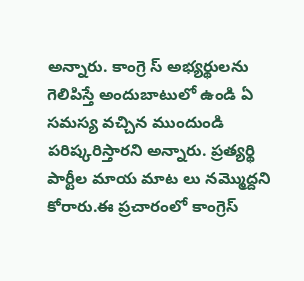అన్నారు. కాంగ్రె స్ అభ్యర్థులను గెలిపిస్తే అందుబాటులో ఉండి ఏ సమస్య వచ్చిన ముందుండి పరిష్కరిస్తారని అన్నారు. ప్రత్యర్థి పార్టీల మాయ మాట లు నమ్మొద్దని కోరారు.ఈ ప్రచారంలో కాంగ్రెస్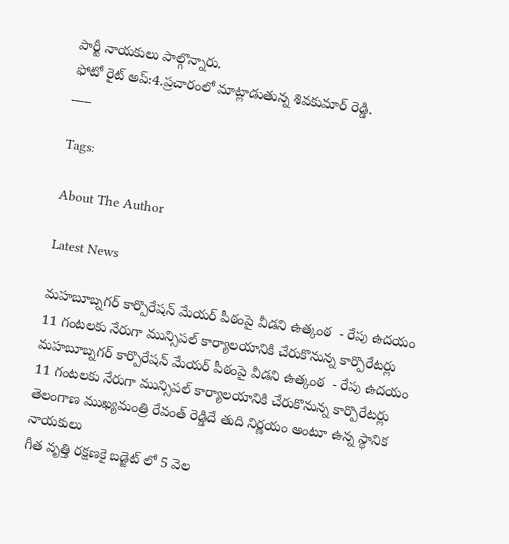పార్టీ నాయకులు పాల్గొన్నారు.
ఫోటో రైట్ అప్:4.ప్రచారంలో మాట్లాడుతున్న శివకుమార్ రెడ్డి.
___

Tags:

About The Author

Latest News

మహబూబ్నగర్ కార్పొరేషన్ మేయర్ పీఠంపై వీడని ఉత్కంఠ  - రేపు ఉదయం 11 గంటలకు నేరుగా మున్సిపల్ కార్యాలయానికి చేరుకొనున్న కార్పొరేటర్లు  మహబూబ్నగర్ కార్పొరేషన్ మేయర్ పీఠంపై వీడని ఉత్కంఠ  - రేపు ఉదయం 11 గంటలకు నేరుగా మున్సిపల్ కార్యాలయానికి చేరుకొనున్న కార్పొరేటర్లు
తెలంగాణ ముఖ్యమంత్రి రేవంత్ రెడ్డిదే తుది నిర్ణయం అంటూ ఉన్న స్థానిక నాయకులు
గీత వృత్తి రక్షణకై బడ్జెట్ లో 5 వెల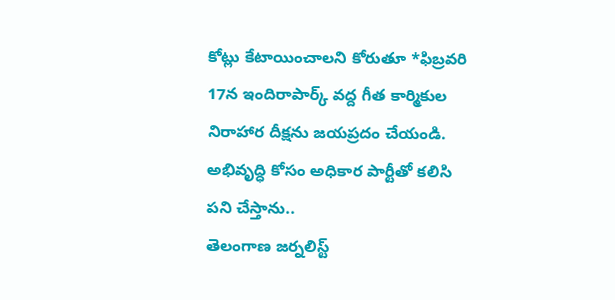కోట్లు కేటాయించాలని కోరుతూ *ఫిబ్రవరి 17న ఇందిరాపార్క్ వద్ద గీత కార్మికుల నిరాహార దీక్షను జయప్రదం చేయండి.
అభివృద్ధి కోసం అధికార పార్టీతో కలిసి పని చేస్తాను..
తెలంగాణ జర్నలిస్ట్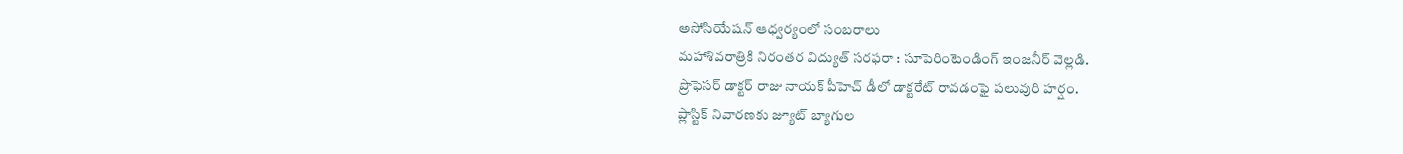అసోసియేషన్ ఆధ్వర్యంలో సంబరాలు
మహాశివరాత్రికి నిరంతర విద్యుత్ సరఫరా : సూపెరింటెండింగ్ ఇంజనీర్ వెల్లడి.
ప్రొఫెసర్ డాక్టర్ రాజు నాయక్ పీహెచ్ డీలో డాక్టరేట్ రావడంఫై పలువురి హర్షం.
ప్లాస్టిక్ నివారణకు జ్యూట్ బ్యాగుల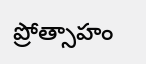ప్రోత్సాహం